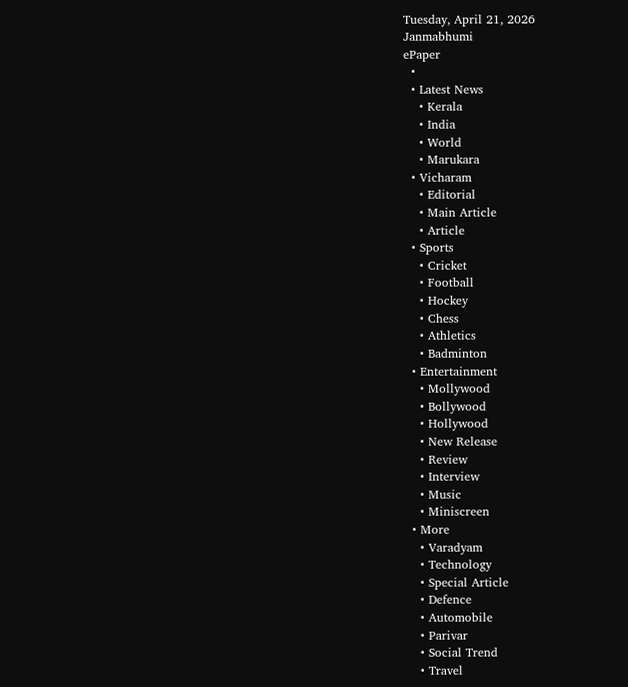Tuesday, April 21, 2026
Janmabhumi
ePaper
  •
  • Latest News
    • Kerala
    • India
    • World
    • Marukara
  • Vicharam
    • Editorial
    • Main Article
    • Article
  • Sports
    • Cricket
    • Football
    • Hockey
    • Chess
    • Athletics
    • Badminton
  • Entertainment
    • Mollywood
    • Bollywood
    • Hollywood
    • New Release
    • Review
    • Interview
    • Music
    • Miniscreen
  • More
    • Varadyam
    • Technology
    • Special Article
    • Defence
    • Automobile
    • Parivar
    • Social Trend
    • Travel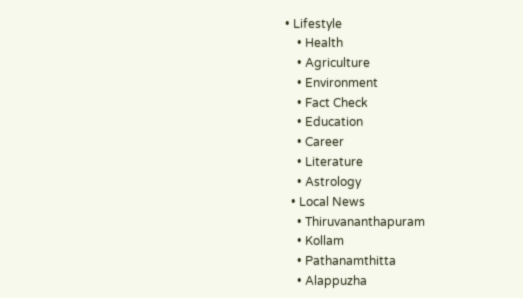• Lifestyle
    • Health
    • Agriculture
    • Environment
    • Fact Check
    • Education
    • Career
    • Literature
    • Astrology
  • Local News
    • Thiruvananthapuram
    • Kollam
    • Pathanamthitta
    • Alappuzha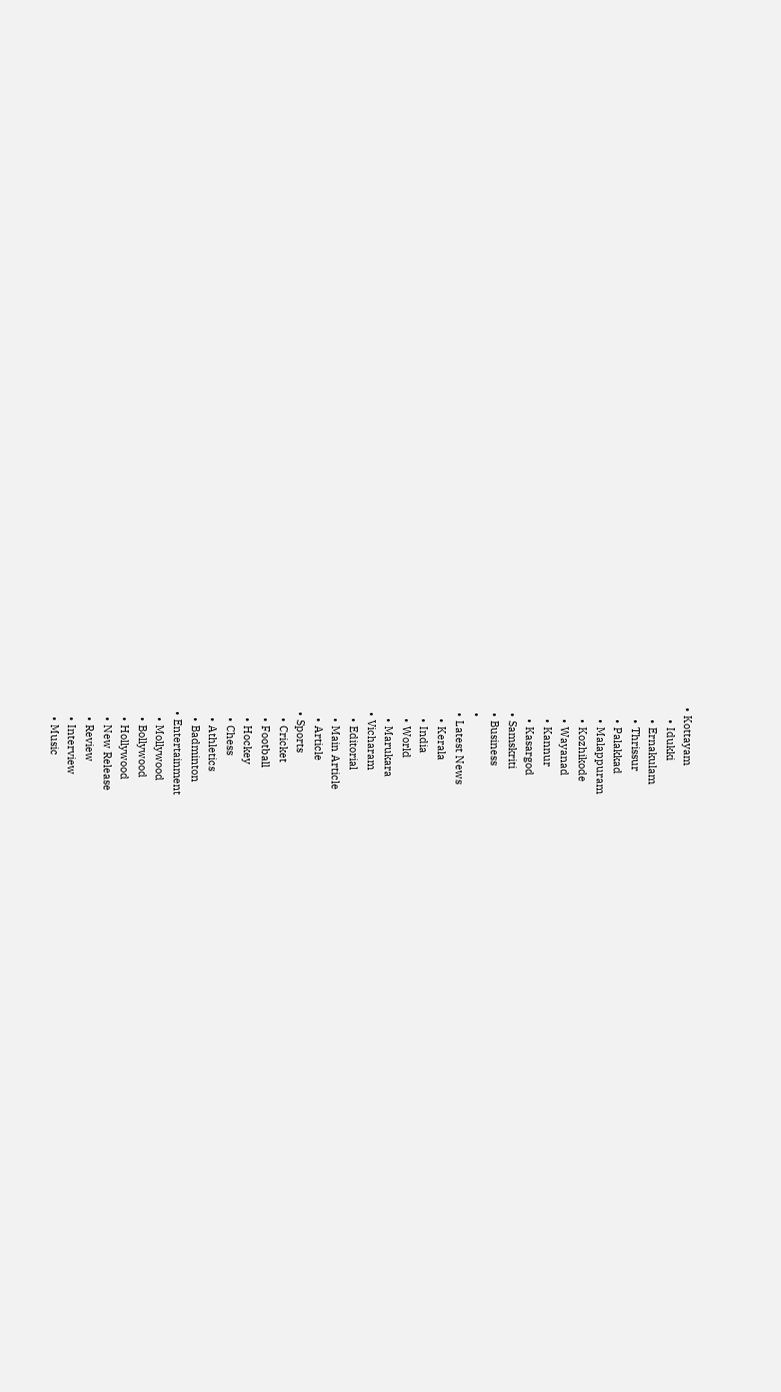• Kottayam
    • Idukki
    • Ernakulam
    • Thrissur
    • Palakkad
    • Malappuram
    • Kozhikode
    • Wayanad
    • Kannur
    • Kasargod
  • Samskriti
  • Business
  •
  • Latest News
    • Kerala
    • India
    • World
    • Marukara
  • Vicharam
    • Editorial
    • Main Article
    • Article
  • Sports
    • Cricket
    • Football
    • Hockey
    • Chess
    • Athletics
    • Badminton
  • Entertainment
    • Mollywood
    • Bollywood
    • Hollywood
    • New Release
    • Review
    • Interview
    • Music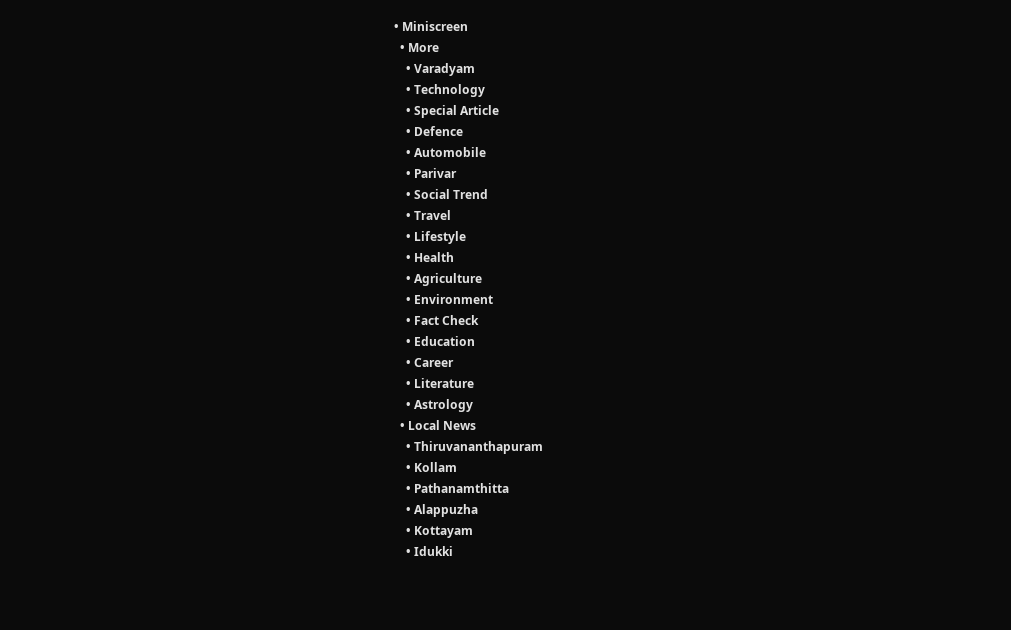• Miniscreen
  • More
    • Varadyam
    • Technology
    • Special Article
    • Defence
    • Automobile
    • Parivar
    • Social Trend
    • Travel
    • Lifestyle
    • Health
    • Agriculture
    • Environment
    • Fact Check
    • Education
    • Career
    • Literature
    • Astrology
  • Local News
    • Thiruvananthapuram
    • Kollam
    • Pathanamthitta
    • Alappuzha
    • Kottayam
    • Idukki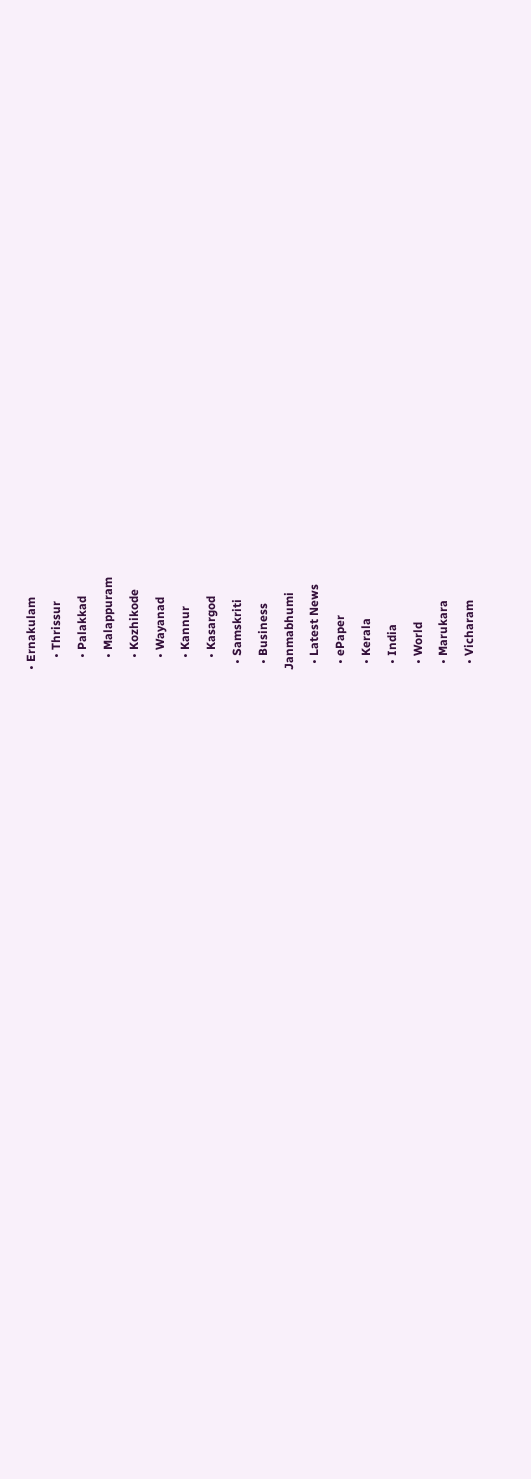• Ernakulam
    • Thrissur
    • Palakkad
    • Malappuram
    • Kozhikode
    • Wayanad
    • Kannur
    • Kasargod
  • Samskriti
  • Business
Janmabhumi
  • Latest News
  • ePaper
  • Kerala
  • India
  • World
  • Marukara
  • Vicharam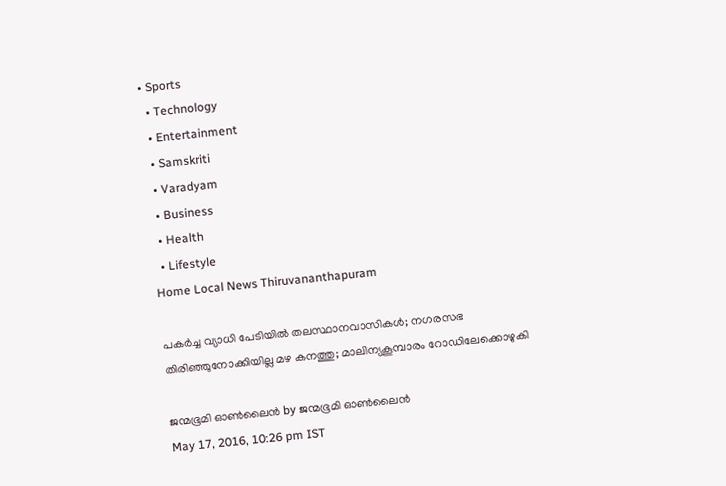• Sports
  • Technology
  • Entertainment
  • Samskriti
  • Varadyam
  • Business
  • Health
  • Lifestyle
Home Local News Thiruvananthapuram

പകര്‍ച്ച വ്യാധി പേടിയില്‍ തലസ്ഥാനവാസികള്‍; നഗരസഭ തിരിഞ്ഞുനോക്കിയില്ല മഴ കനത്തു; മാലിന്യകൂമ്പാരം റോഡിലേക്കൊഴുകി

ജന്മഭൂമി ഓണ്‍ലൈന്‍ by ജന്മഭൂമി ഓണ്‍ലൈന്‍
May 17, 2016, 10:26 pm IST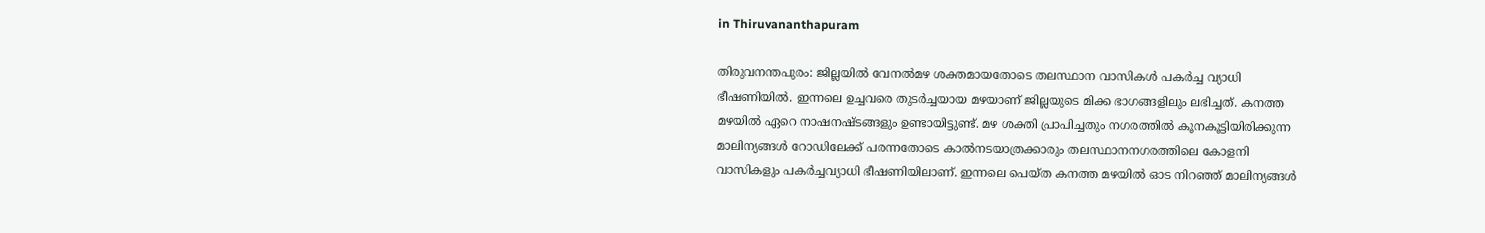in Thiruvananthapuram

തിരുവനന്തപുരം: ജില്ലയില്‍ വേനല്‍മഴ ശക്തമായതോടെ തലസ്ഥാന വാസികള്‍ പകര്‍ച്ച വ്യാധി ഭീഷണിയില്‍. ഇന്നലെ ഉച്ചവരെ തുടര്‍ച്ചയായ മഴയാണ് ജില്ലയുടെ മിക്ക ഭാഗങ്ങളിലും ലഭിച്ചത്. കനത്ത മഴയില്‍ ഏറെ നാഷനഷ്ടങ്ങളും ഉണ്ടായിട്ടുണ്ട്. മഴ ശക്തി പ്രാപിച്ചതും നഗരത്തില്‍ കൂനകൂട്ടിയിരിക്കുന്ന മാലിന്യങ്ങള്‍ റോഡിലേക്ക് പരന്നതോടെ കാല്‍നടയാത്രക്കാരും തലസ്ഥാനനഗരത്തിലെ കോളനി വാസികളും പകര്‍ച്ചവ്യാധി ഭീഷണിയിലാണ്. ഇന്നലെ പെയ്ത കനത്ത മഴയില്‍ ഓട നിറഞ്ഞ് മാലിന്യങ്ങള്‍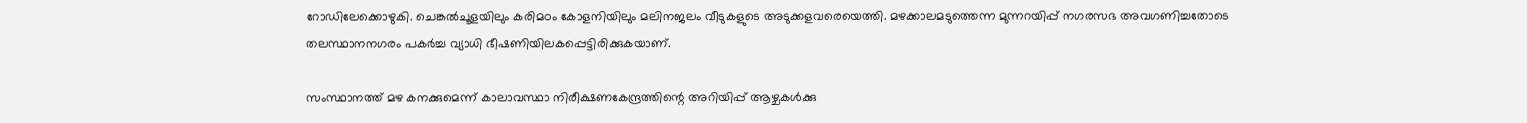റോഡിലേക്കൊഴുകി. ചെങ്കല്‍ചൂളയിലും കരിമഠം കോളനിയിലും മലിനജലം വീടുകളുടെ അടുക്കളവരെയെത്തി. മഴക്കാലമടുത്തെന്ന മുന്നറയിപ്പ് നഗരസഭ അവഗണിച്ചതോടെ തലസ്ഥാനനഗരം പകര്‍ച്ച വ്യാധി ഭീഷണിയിലകപ്പെട്ടിരിക്കുകയാണ്.

സംസ്ഥാനത്ത് മഴ കനക്കുമെന്ന് കാലാവസ്ഥാ നിരീക്ഷണകേന്ദ്രത്തിന്റെ അറിയിപ്പ് ആഴ്ചകള്‍ക്കു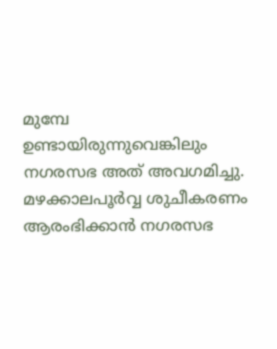മുമ്പേ ഉണ്ടായിരുന്നുവെങ്കിലും നഗരസഭ അത് അവഗമിച്ചു. മഴക്കാലപൂര്‍വ്വ ശുചീകരണം ആരംഭിക്കാന്‍ നഗരസഭ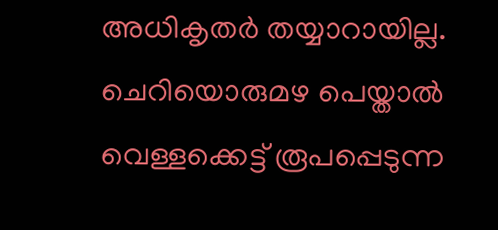അധികൃതര്‍ തയ്യാറായില്ല. ചെറിയൊരുമഴ പെയ്താല്‍ വെള്ളക്കെട്ട് രൂപപ്പെടുന്ന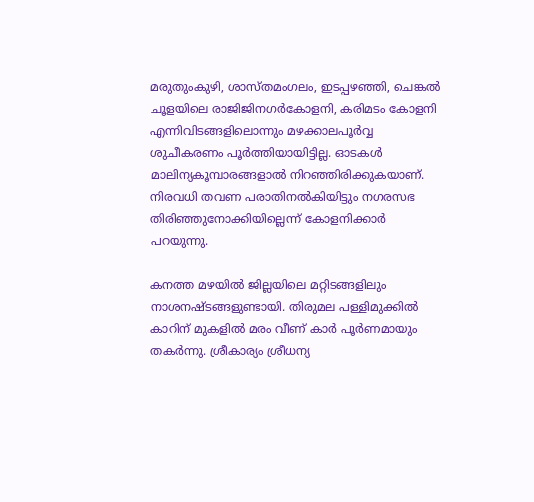മരുതുംകുഴി, ശാസ്തമംഗലം, ഇടപ്പഴഞ്ഞി, ചെങ്കല്‍ ചൂളയിലെ രാജിജിനഗര്‍കോളനി, കരിമടം കോളനി എന്നിവിടങ്ങളിലൊന്നും മഴക്കാലപൂര്‍വ്വ ശുചീകരണം പൂര്‍ത്തിയായിട്ടില്ല. ഓടകള്‍ മാലിന്യകൂമ്പാരങ്ങളാല്‍ നിറഞ്ഞിരിക്കുകയാണ്. നിരവധി തവണ പരാതിനല്‍കിയിട്ടും നഗരസഭ തിരിഞ്ഞുനോക്കിയില്ലെന്ന് കോളനിക്കാര്‍ പറയുന്നു.

കനത്ത മഴയില്‍ ജില്ലയിലെ മറ്റിടങ്ങളിലും നാശനഷ്ടങ്ങളുണ്ടായി. തിരുമല പള്ളിമുക്കില്‍ കാറിന് മുകളില്‍ മരം വീണ് കാര്‍ പൂര്‍ണമായും തകര്‍ന്നു. ശ്രീകാര്യം ശ്രീധന്യ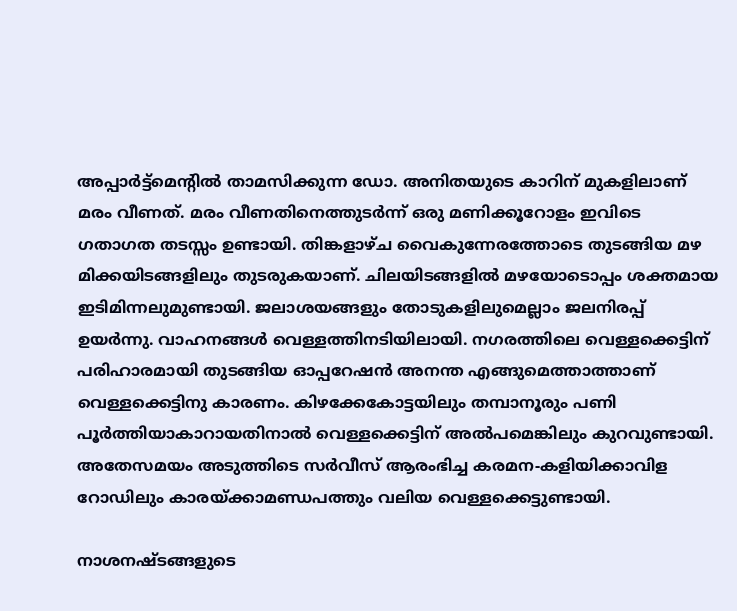അപ്പാര്‍ട്ട്‌മെന്റില്‍ താമസിക്കുന്ന ഡോ. അനിതയുടെ കാറിന് മുകളിലാണ് മരം വീണത്. മരം വീണതിനെത്തുടര്‍ന്ന് ഒരു മണിക്കൂറോളം ഇവിടെ ഗതാഗത തടസ്സം ഉണ്ടായി. തിങ്കളാഴ്ച വൈകുന്നേരത്തോടെ തുടങ്ങിയ മഴ മിക്കയിടങ്ങളിലും തുടരുകയാണ്. ചിലയിടങ്ങളില്‍ മഴയോടൊപ്പം ശക്തമായ ഇടിമിന്നലുമുണ്ടായി. ജലാശയങ്ങളും തോടുകളിലുമെല്ലാം ജലനിരപ്പ് ഉയര്‍ന്നു. വാഹനങ്ങള്‍ വെള്ളത്തിനടിയിലായി. നഗരത്തിലെ വെള്ളക്കെട്ടിന് പരിഹാരമായി തുടങ്ങിയ ഓപ്പറേഷന്‍ അനന്ത എങ്ങുമെത്താത്താണ് വെള്ളക്കെട്ടിനു കാരണം. കിഴക്കേകോട്ടയിലും തമ്പാനൂരും പണി പൂര്‍ത്തിയാകാറായതിനാല്‍ വെള്ളക്കെട്ടിന് അല്‍പമെങ്കിലും കുറവുണ്ടായി. അതേസമയം അടുത്തിടെ സര്‍വീസ് ആരംഭിച്ച കരമന-കളിയിക്കാവിള റോഡിലും കാരയ്‌ക്കാമണ്ഡപത്തും വലിയ വെള്ളക്കെട്ടുണ്ടായി.

നാശനഷ്ടങ്ങളുടെ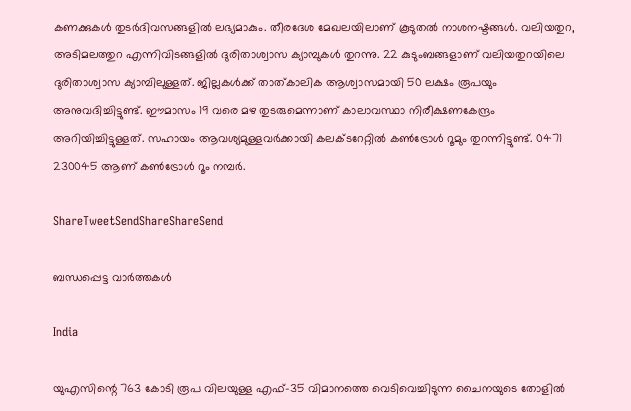കണക്കുകള്‍ തുടര്‍ദിവസങ്ങളില്‍ ലഭ്യമാകും. തീരദേശ മേഖലയിലാണ് കൂടുതല്‍ നാശനഷ്ടങ്ങള്‍. വലിയതുറ, അടിമലത്തുറ എന്നിവിടങ്ങളില്‍ ദുരിതാശ്വാസ ക്യാമ്പുകള്‍ തുറന്നു. 22 കുടുംബങ്ങളാണ് വലിയതുറയിലെ ദുരിതാശ്വാസ ക്യാമ്പിലുള്ളത്. ജില്ലകള്‍ക്ക് താത്കാലിക ആശ്വാസമായി 50 ലക്ഷം രൂപയും അനുവദിച്ചിട്ടുണ്ട്. ഈമാസം 19 വരെ മഴ തുടരുമെന്നാണ് കാലാവസ്ഥാ നിരീക്ഷണകേന്ദ്രം അറിയിച്ചിട്ടുള്ളത്. സഹായം ആവശ്യമുള്ളവര്‍ക്കായി കലക്ടറേറ്റില്‍ കണ്‍ട്രോള്‍ റൂമും തുറന്നിട്ടുണ്ട്. 0471 230045 ആണ് കണ്‍ട്രോള്‍ റൂം നമ്പര്‍.

ShareTweetSendShareShareSend

ബന്ധപ്പെട്ട വാര്‍ത്തകള്‍

India

യുഎസിന്റെ 763 കോടി രൂപ വിലയുള്ള എഫ്-35 വിമാനത്തെ വെടിവെച്ചിടുന്ന ചൈനയുടെ തോളില്‍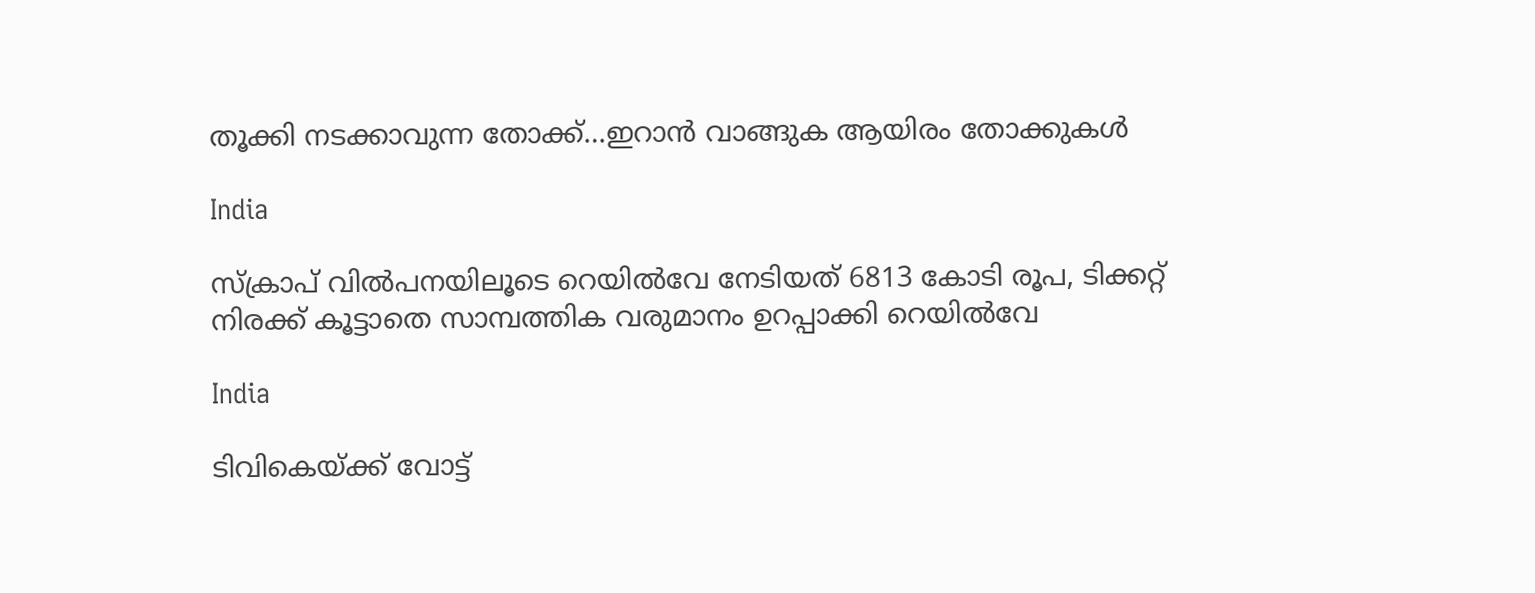തൂക്കി നടക്കാവുന്ന തോക്ക്…ഇറാന്‍ വാങ്ങുക ആയിരം തോക്കുകള്‍

India

സ്ക്രാപ് വില്‍പനയിലൂടെ റെയില്‍വേ നേടിയത് 6813 കോടി രൂപ, ടിക്കറ്റ് നിരക്ക് കൂട്ടാതെ സാമ്പത്തിക വരുമാനം ഉറപ്പാക്കി റെയില്‍വേ

India

ടിവികെയ്‌ക്ക് വോട്ട്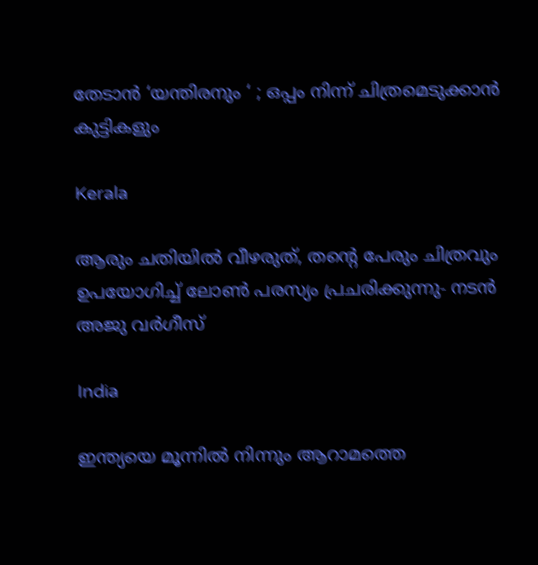തേടാൻ ‘യന്തിരനും ‘ ; ഒപ്പം നിന്ന് ചിത്രമെടുക്കാൻ കുട്ടികളും

Kerala

ആരും ചതിയില്‍ വീഴരുത്, തന്റെ പേരും ചിത്രവും ഉപയോഗിച്ച് ലോണ്‍ പരസ്യം പ്രചരിക്കുന്നു- നടന്‍ അജു വര്‍ഗീസ്

India

ഇന്ത്യയെ മൂന്നില്‍ നിന്നും ആറാമത്തെ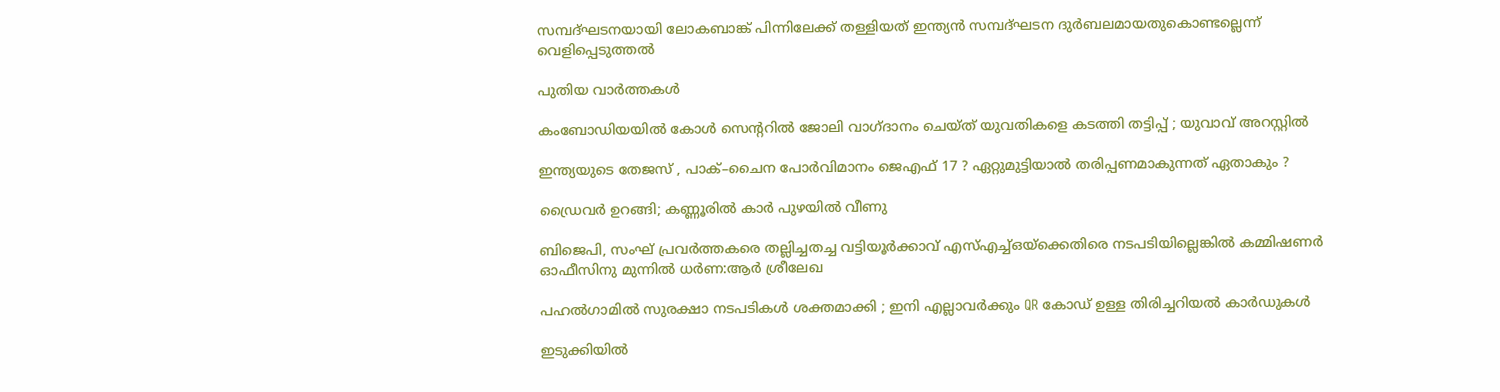സമ്പദ്ഘടനയായി ലോകബാങ്ക് പിന്നിലേക്ക് തള്ളിയത് ഇന്ത്യന്‍ സമ്പദ്ഘടന ദുര്‍ബലമായതുകൊണ്ടല്ലെന്ന് വെളിപ്പെടുത്തല്‍

പുതിയ വാര്‍ത്തകള്‍

കംബോഡിയയില്‍ കോള്‍ സെന്ററില്‍ ജോലി വാഗ്ദാനം ചെയ്ത് യുവതികളെ കടത്തി തട്ടിപ്പ് ; യുവാവ് അറസ്റ്റില്‍

ഇന്ത്യയുടെ തേജസ് , പാക്–ചൈന പോര്‍വിമാനം ജെഎഫ് 17 ? ഏറ്റുമുട്ടിയാൽ തരിപ്പണമാകുന്നത് ഏതാകും ?

ഡ്രൈവര്‍ ഉറങ്ങി; കണ്ണൂരില്‍ കാര്‍ പുഴയില്‍ വീണു

ബിജെപി, സംഘ് പ്രവര്‍ത്തകരെ തല്ലിച്ചതച്ച വട്ടിയൂര്‍ക്കാവ് എസ്എച്ച്ഒയ്‌ക്കെതിരെ നടപടിയില്ലെങ്കില്‍ കമ്മിഷണര്‍ ഓഫീസിനു മുന്നില്‍ ധര്‍ണ:ആര്‍ ശ്രീലേഖ

പഹൽഗാമിൽ സുരക്ഷാ നടപടികൾ ശക്തമാക്കി ; ഇനി എല്ലാവർക്കും QR കോഡ് ഉള്ള തിരിച്ചറിയൽ കാർഡുകൾ

ഇടുക്കിയില്‍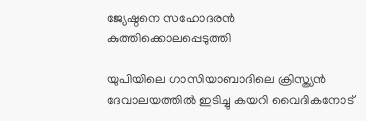ജ്യേഷ്ഠനെ സഹോദരന്‍ കുത്തിക്കൊലപ്പെടുത്തി

യുപിയിലെ ഗാസിയാബാദിലെ ക്രിസ്ത്യന്‍ ദേവാലയത്തില്‍ ഇടിച്ചു കയറി വൈദികനോട്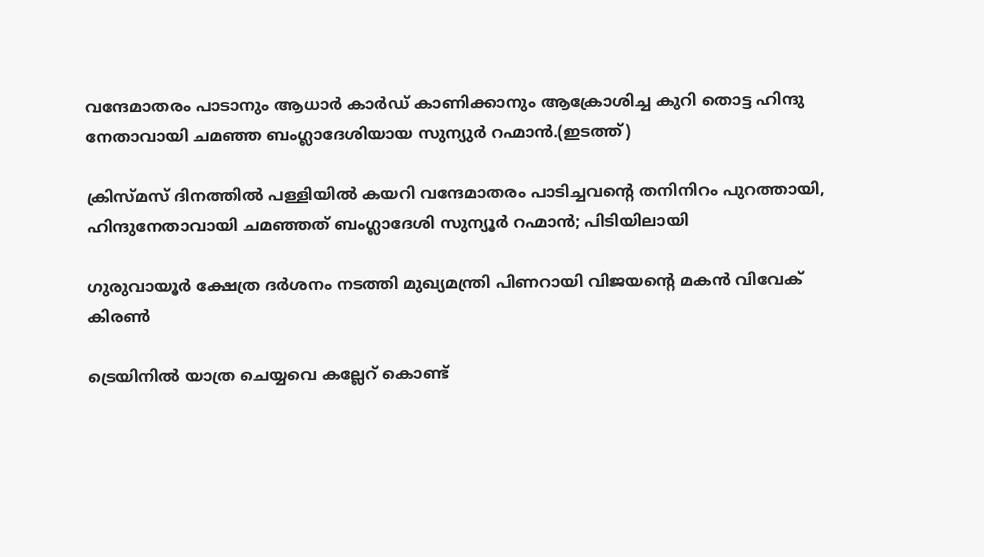വന്ദേമാതരം പാടാനും ആധാർ കാർഡ് കാണിക്കാനും ആക്രോശിച്ച കുറി തൊട്ട ഹിന്ദു നേതാവായി ചമഞ്ഞ ബംഗ്ലാദേശിയായ സുന്യുര്‍ റഹ്മാന്‍.(ഇടത്ത്)

ക്രിസ്മസ് ദിനത്തില്‍ പള്ളിയില്‍ കയറി വന്ദേമാതരം പാടിച്ചവന്റെ തനിനിറം പുറത്തായി, ഹിന്ദുനേതാവായി ചമഞ്ഞത് ബംഗ്ലാദേശി സുന്യൂര്‍ റഹ്മാന്‍; പിടിയിലായി

ഗുരുവായൂര്‍ ക്ഷേത്ര ദര്‍ശനം നടത്തി മുഖ്യമന്ത്രി പിണറായി വിജയന്റെ മകന്‍ വിവേക് കിരണ്‍

ട്രെയിനില്‍ യാത്ര ചെയ്യവെ കല്ലേറ് കൊണ്ട്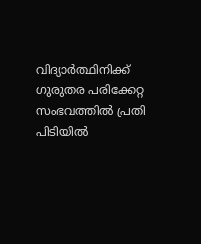വിദ്യാര്‍ത്ഥിനിക്ക് ഗുരുതര പരിക്കേറ്റ സംഭവത്തില്‍ പ്രതി പിടിയില്‍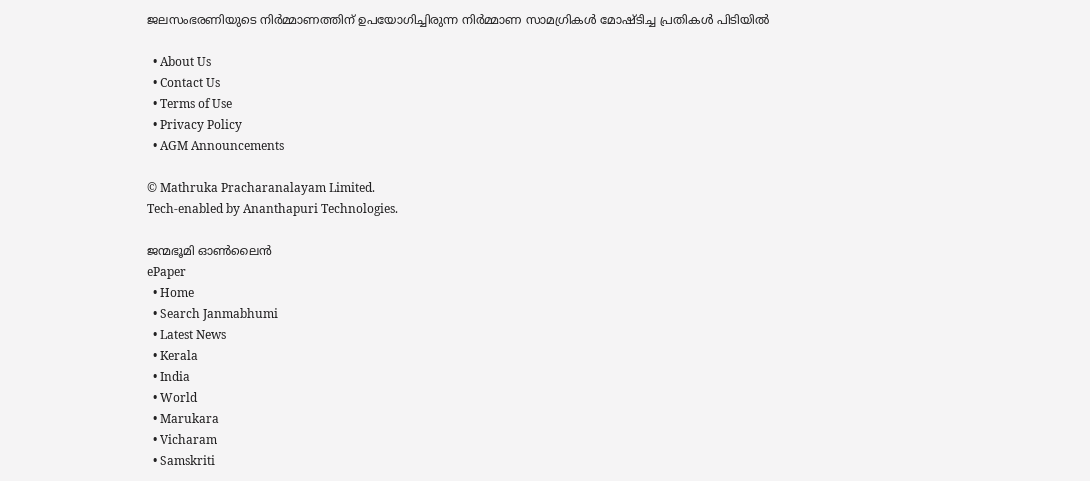ജലസംഭരണിയുടെ നിർമ്മാണത്തിന് ഉപയോഗിച്ചിരുന്ന നിർമ്മാണ സാമഗ്രികൾ മോഷ്ടിച്ച പ്രതികൾ പിടിയിൽ

  • About Us
  • Contact Us
  • Terms of Use
  • Privacy Policy
  • AGM Announcements

© Mathruka Pracharanalayam Limited.
Tech-enabled by Ananthapuri Technologies.

ജന്മഭൂമി ഓണ്‍ലൈന്‍
ePaper
  • Home
  • Search Janmabhumi
  • Latest News
  • Kerala
  • India
  • World
  • Marukara
  • Vicharam
  • Samskriti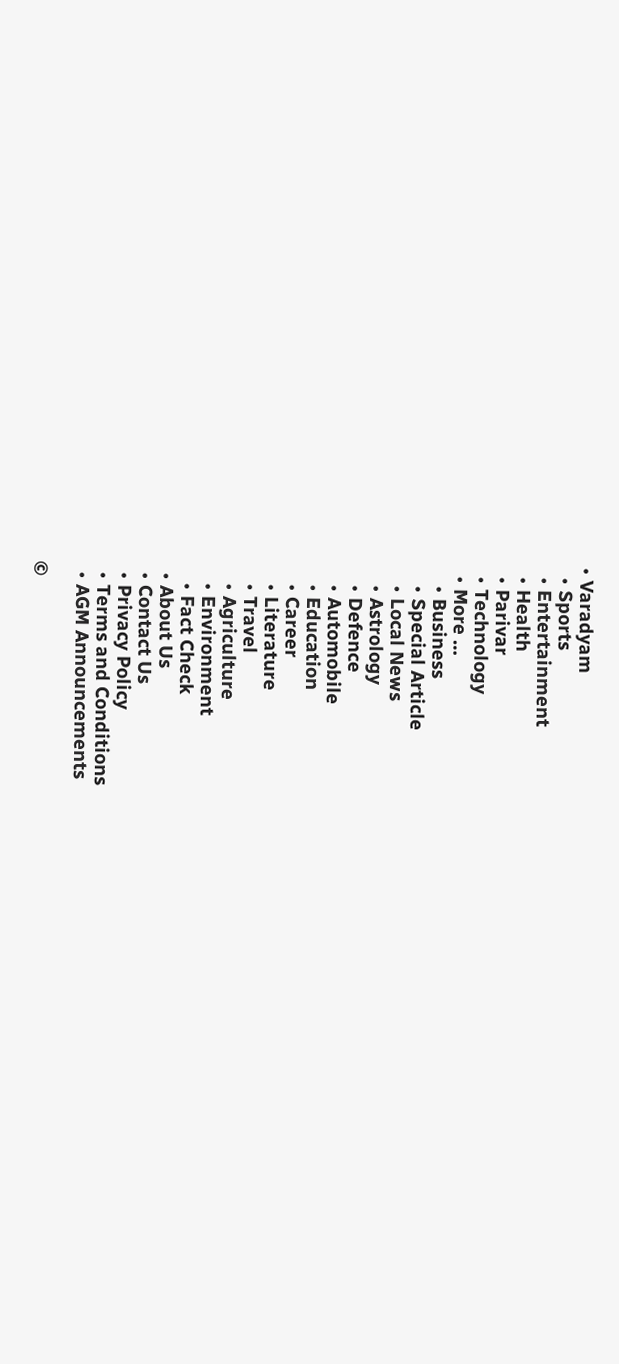• Varadyam
  • Sports
  • Entertainment
  • Health
  • Parivar
  • Technology
  • More …
    • Business
    • Special Article
    • Local News
    • Astrology
    • Defence
    • Automobile
    • Education
    • Career
    • Literature
    • Travel
    • Agriculture
    • Environment
    • Fact Check
  • About Us
  • Contact Us
  • Privacy Policy
  • Terms and Conditions
  • AGM Announcements

©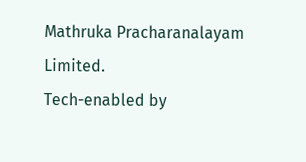Mathruka Pracharanalayam Limited.
Tech-enabled by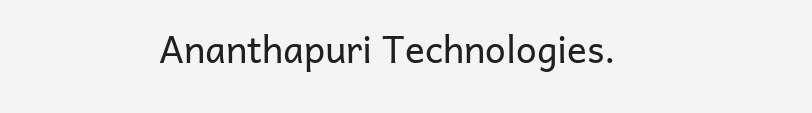Ananthapuri Technologies.